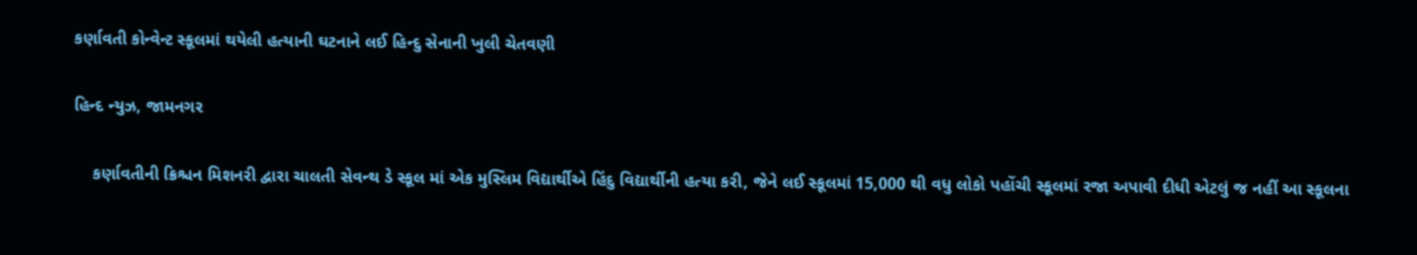કર્ણાવતી કોન્વેન્ટ સ્કૂલમાં થયેલી હત્યાની ઘટનાને લઈ હિન્દુ સેનાની ખુલી ચેતવણી

હિન્દ ન્યુઝ, જામનગર

    કર્ણાવતીની ક્રિશ્ચન મિશનરી દ્વારા ચાલતી સેવન્થ ડે સ્કૂલ માં એક મુસ્લિમ વિદ્યાર્થીએ હિંદુ વિદ્યાર્થીની હત્યા કરી, જેને લઈ સ્કૂલમાં 15,000 થી વધુ લોકો પહોંચી સ્કૂલમાં રજા અપાવી દીધી એટલું જ નહીં આ સ્કૂલના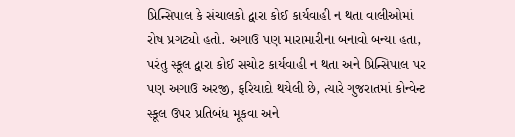પ્રિન્સિપાલ કે સંચાલકો દ્વારા કોઈ કાર્યવાહી ન થતા વાલીઓમાં રોષ પ્રગટ્યો હતો. અગાઉ પણ મારામારીના બનાવો બન્યા હતા, પરંતુ સ્કૂલ દ્વારા કોઈ સચોટ કાર્યવાહી ન થતા અને પ્રિન્સિપાલ પર પણ અગાઉ અરજી, ફરિયાદો થયેલી છે, ત્યારે ગુજરાતમાં કોન્વેન્ટ સ્કૂલ ઉપર પ્રતિબંધ મૂકવા અને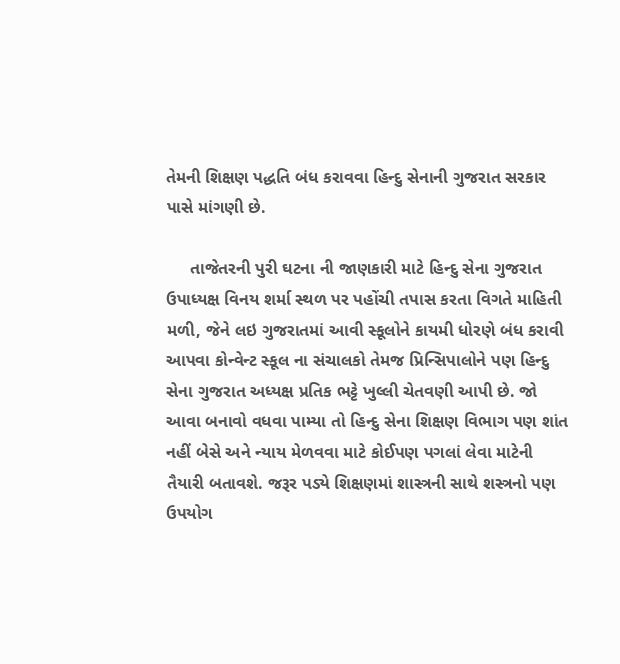તેમની શિક્ષણ પદ્ધતિ બંધ કરાવવા હિન્દુ સેનાની ગુજરાત સરકાર પાસે માંગણી છે.

     તાજેતરની પુરી ઘટના ની જાણકારી માટે હિન્દુ સેના ગુજરાત ઉપાધ્યક્ષ વિનય શર્મા સ્થળ પર પહોંચી તપાસ કરતા વિગતે માહિતી મળી, જેને લઇ ગુજરાતમાં આવી સ્કૂલોને કાયમી ધોરણે બંધ કરાવી આપવા કોન્વેન્ટ સ્કૂલ ના સંચાલકો તેમજ પ્રિન્સિપાલોને પણ હિન્દુ સેના ગુજરાત અધ્યક્ષ પ્રતિક ભટ્ટે ખુલ્લી ચેતવણી આપી છે. જો આવા બનાવો વધવા પામ્યા તો હિન્દુ સેના શિક્ષણ વિભાગ પણ શાંત નહીં બેસે અને ન્યાય મેળવવા માટે કોઈપણ પગલાં લેવા માટેની તૈયારી બતાવશે. જરૂર પડ્યે શિક્ષણમાં શાસ્ત્રની સાથે શસ્ત્રનો પણ ઉપયોગ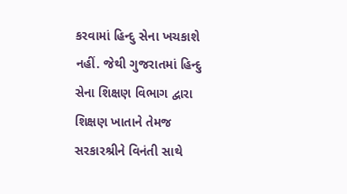કરવામાં હિન્દુ સેના ખચકાશે નહીં. જેથી ગુજરાતમાં હિન્દુ સેના શિક્ષણ વિભાગ દ્વારા શિક્ષણ ખાતાને તેમજ સરકારશ્રીને વિનંતી સાથે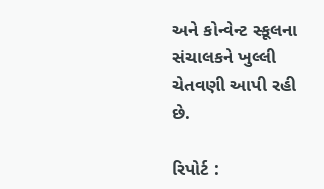અને કોન્વેન્ટ સ્કૂલના સંચાલકને ખુલ્લી ચેતવણી આપી રહી છે.

રિપોર્ટ :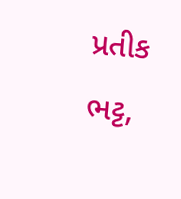પ્રતીક ભટ્ટ,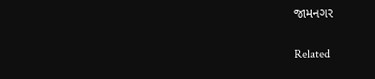જામનગર

Related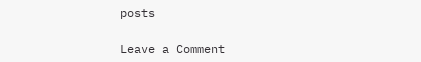posts

Leave a Comment